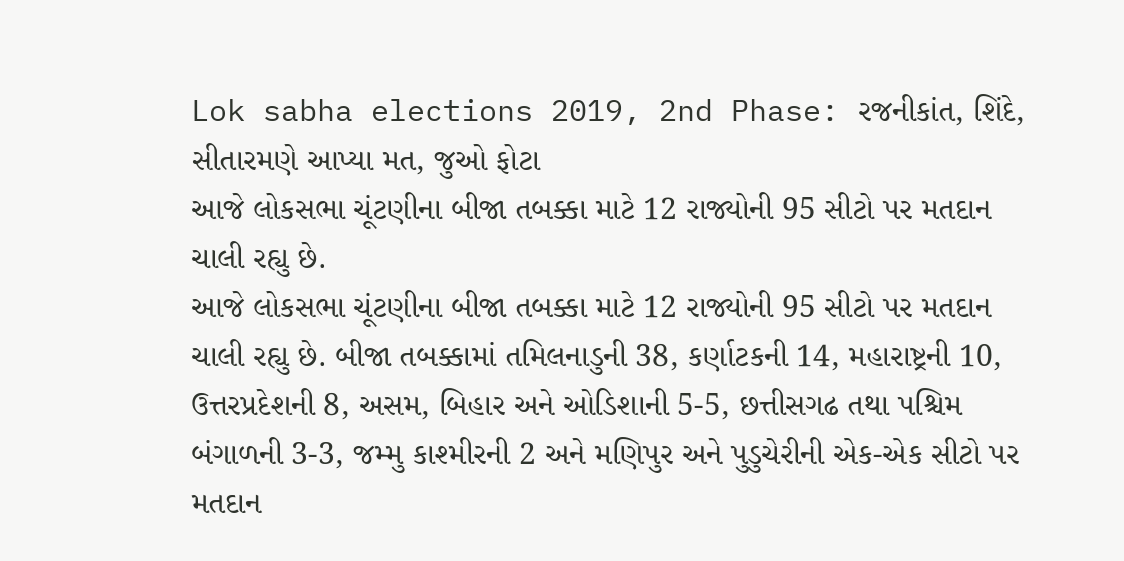Lok sabha elections 2019, 2nd Phase: રજનીકાંત, શિંદે, સીતારમણે આપ્યા મત, જુઓ ફોટા
આજે લોકસભા ચૂંટણીના બીજા તબક્કા માટે 12 રાજ્યોની 95 સીટો પર મતદાન ચાલી રહ્યુ છે.
આજે લોકસભા ચૂંટણીના બીજા તબક્કા માટે 12 રાજ્યોની 95 સીટો પર મતદાન ચાલી રહ્યુ છે. બીજા તબક્કામાં તમિલનાડુની 38, કર્ણાટકની 14, મહારાષ્ટ્રની 10, ઉત્તરપ્રદેશની 8, અસમ, બિહાર અને ઓડિશાની 5-5, છત્તીસગઢ તથા પશ્ચિમ બંગાળની 3-3, જમ્મુ કાશ્મીરની 2 અને મણિપુર અને પુડુચેરીની એક-એક સીટો પર મતદાન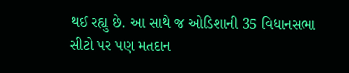થઈ રહ્યુ છે. આ સાથે જ ઓડિશાની 35 વિધાનસભા સીટો પર પણ મતદાન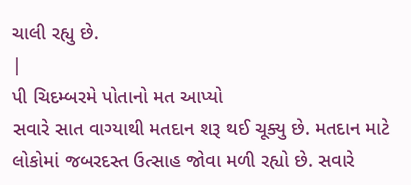ચાલી રહ્યુ છે.
|
પી ચિદમ્બરમે પોતાનો મત આપ્યો
સવારે સાત વાગ્યાથી મતદાન શરૂ થઈ ચૂક્યુ છે. મતદાન માટે લોકોમાં જબરદસ્ત ઉત્સાહ જોવા મળી રહ્યો છે. સવારે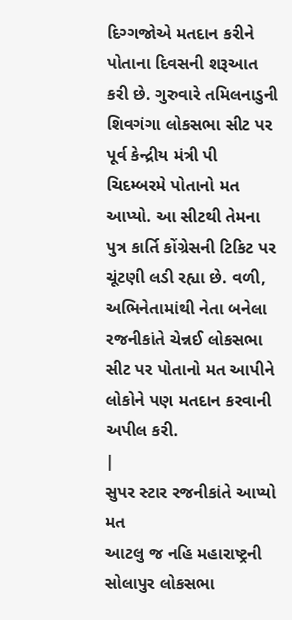દિગ્ગજોએ મતદાન કરીને પોતાના દિવસની શરૂઆત કરી છે. ગુરુવારે તમિલનાડુની શિવગંગા લોકસભા સીટ પર પૂર્વ કેન્દ્રીય મંત્રી પી ચિદમ્બરમે પોતાનો મત આપ્યો. આ સીટથી તેમના પુત્ર કાર્તિ કોંગ્રેસની ટિકિટ પર ચૂંટણી લડી રહ્યા છે. વળી, અભિનેતામાંથી નેતા બનેલા રજનીકાંતે ચેન્નઈ લોકસભા સીટ પર પોતાનો મત આપીને લોકોને પણ મતદાન કરવાની અપીલ કરી.
|
સુપર સ્ટાર રજનીકાંતે આપ્યો મત
આટલુ જ નહિ મહારાષ્ટ્રની સોલાપુર લોકસભા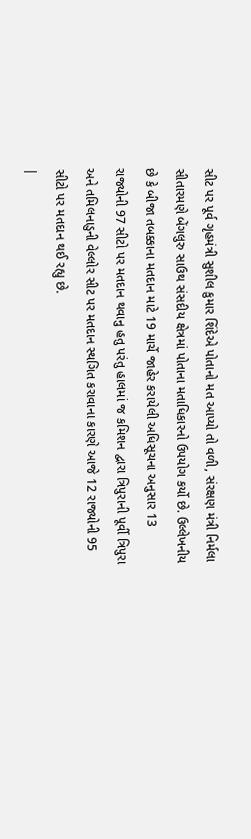સીટ પર પૂર્વ ગૃહમંત્રી સુશીલ કુમાર શિંદેએ પોતાનો મત આપ્યો તો વળી, સંરક્ષણ મંત્રી નિર્મલા સીતારમણે બેંગલુરુ સાઉથ સંસદીય ક્ષેત્રમાં પોતાના મતાધિકારનો ઉપયોગ કર્યો છે. ઉલ્લેખનીય છે કે બીજા તબક્કાના મતદાન માટે 19 માર્ચે જાહેર કરાયેલી અધિસૂચના અનુસાર 13 રાજ્યોની 97 સીટો પર મતદાન થવાનુ હતુ પરંતુ હાલમાં જ કમિશન દ્વારા ત્રિપુરાની પૂર્વી ત્રિપુરા અને તમિલનાડુની વેલ્લોર સીટ પર મતદાન સ્થગિત કરાવાના કારણે આજે 12 રાજ્યોની 95 સીટો પર મતદાન થઈ રહ્યુ છે.
|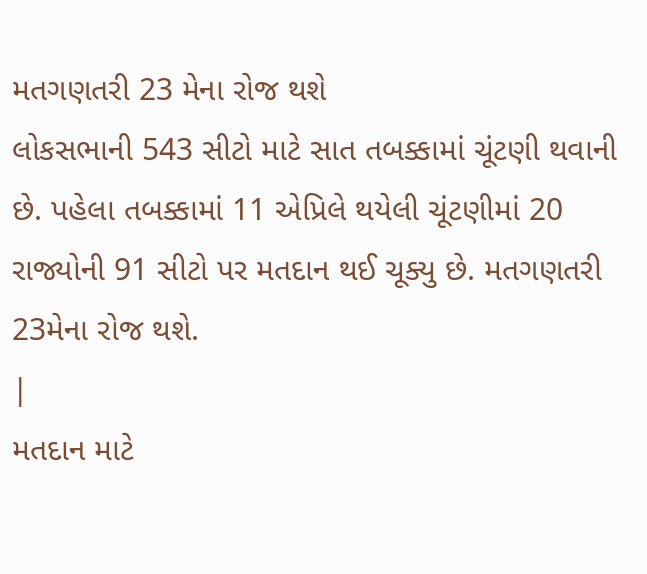મતગણતરી 23 મેના રોજ થશે
લોકસભાની 543 સીટો માટે સાત તબક્કામાં ચૂંટણી થવાની છે. પહેલા તબક્કામાં 11 એપ્રિલે થયેલી ચૂંટણીમાં 20 રાજ્યોની 91 સીટો પર મતદાન થઈ ચૂક્યુ છે. મતગણતરી 23મેના રોજ થશે.
|
મતદાન માટે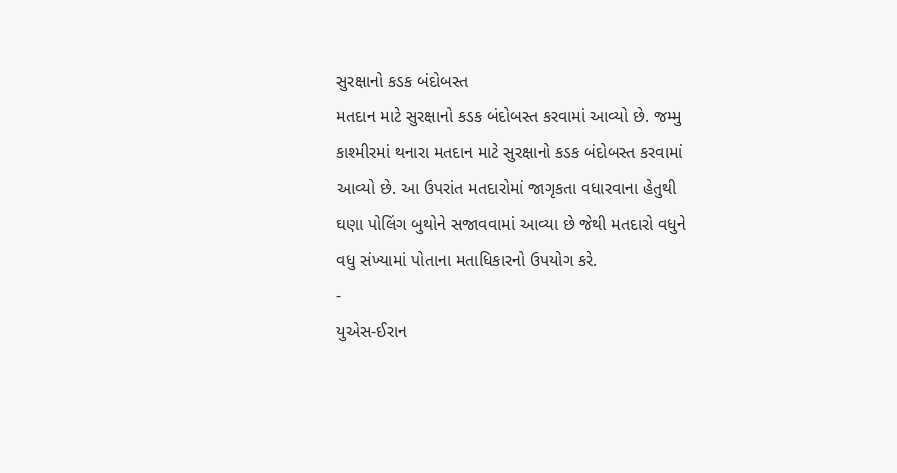સુરક્ષાનો કડક બંદોબસ્ત
મતદાન માટે સુરક્ષાનો કડક બંદોબસ્ત કરવામાં આવ્યો છે. જમ્મુ કાશ્મીરમાં થનારા મતદાન માટે સુરક્ષાનો કડક બંદોબસ્ત કરવામાં આવ્યો છે. આ ઉપરાંત મતદારોમાં જાગૃકતા વધારવાના હેતુથી ઘણા પોલિંગ બુથોને સજાવવામાં આવ્યા છે જેથી મતદારો વધુને વધુ સંખ્યામાં પોતાના મતાધિકારનો ઉપયોગ કરે.
-
યુએસ-ઈરાન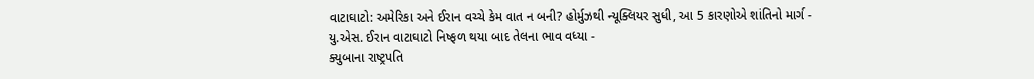વાટાઘાટો: અમેરિકા અને ઈરાન વચ્ચે કેમ વાત ન બની? હોર્મુઝથી ન્યૂક્લિયર સુધી, આ 5 કારણોએ શાંતિનો માર્ગ -
યુ.એસ. ઈરાન વાટાઘાટો નિષ્ફળ થયા બાદ તેલના ભાવ વધ્યા -
ક્યુબાના રાષ્ટ્રપતિ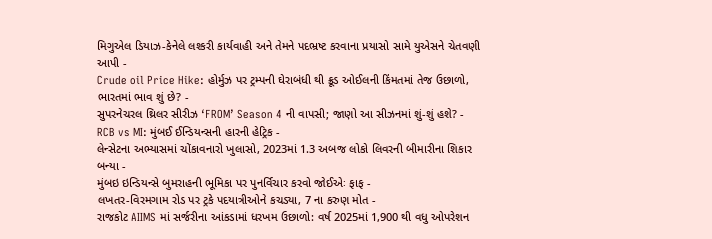મિગુએલ ડિયાઝ-કેનેલે લશ્કરી કાર્યવાહી અને તેમને પદભ્રષ્ટ કરવાના પ્રયાસો સામે યુએસને ચેતવણી આપી -
Crude oil Price Hike: હોર્મુઝ પર ટ્રમ્પની ઘેરાબંધી થી ક્રૂડ ઓઈલની કિંમતમાં તેજ ઉછાળો, ભારતમાં ભાવ શું છે? -
સુપરનેચરલ થ્રિલર સીરીઝ ‘FROM’ Season 4 ની વાપસી; જાણો આ સીઝનમાં શું-શું હશે? -
RCB vs MI: મુંબઈ ઈન્ડિયન્સની હારની હેટ્રિક -
લેન્સેટના અભ્યાસમાં ચોંકાવનારો ખુલાસો, 2023માં 1.3 અબજ લોકો લિવરની બીમારીના શિકાર બન્યા -
મુંબઇ ઇન્ડિયન્સે બુમરાહની ભૂમિકા પર પુનર્વિચાર કરવો જોઈએઃ ફાફ -
લખતર-વિરમગામ રોડ પર ટ્રકે પદયાત્રીઓને કચડ્યા, 7 ના કરુણ મોત -
રાજકોટ AIIMS માં સર્જરીના આંકડામાં ધરખમ ઉછાળો: વર્ષ 2025માં 1,900 થી વધુ ઓપરેશન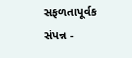સફળતાપૂર્વક સંપન્ન -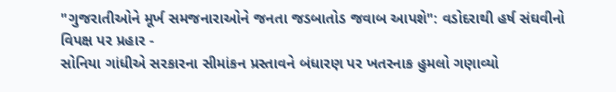"ગુજરાતીઓને મૂર્ખ સમજનારાઓને જનતા જડબાતોડ જવાબ આપશે": વડોદરાથી હર્ષ સંઘવીનો વિપક્ષ પર પ્રહાર -
સોનિયા ગાંધીએ સરકારના સીમાંકન પ્રસ્તાવને બંધારણ પર ખતરનાક હુમલો ગણાવ્યો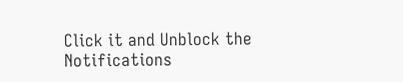Click it and Unblock the Notifications